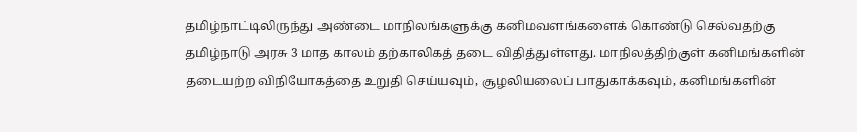தமிழ்நாட்டிலிருந்து அண்டை மாநிலங்களுக்கு கனிமவளங்களைக் கொண்டு செல்வதற்கு தமிழ்நாடு அரசு 3 மாத காலம் தற்காலிகத் தடை விதித்துள்ளது. மாநிலத்திற்குள் கனிமங்களின் தடையற்ற விநியோகத்தை உறுதி செய்யவும், சூழலியலைப் பாதுகாக்கவும், கனிமங்களின்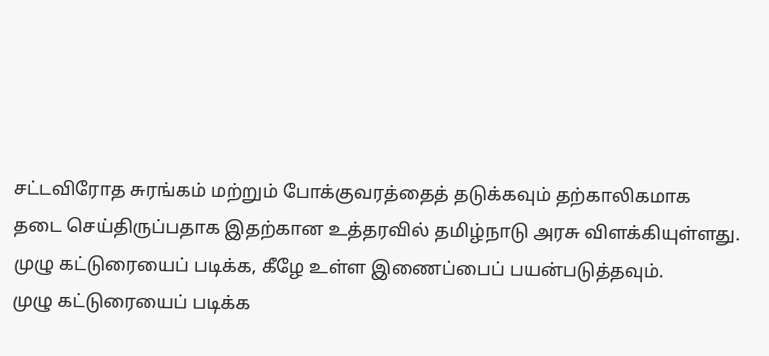சட்டவிரோத சுரங்கம் மற்றும் போக்குவரத்தைத் தடுக்கவும் தற்காலிகமாக தடை செய்திருப்பதாக இதற்கான உத்தரவில் தமிழ்நாடு அரசு விளக்கியுள்ளது. முழு கட்டுரையைப் படிக்க, கீழே உள்ள இணைப்பைப் பயன்படுத்தவும்.
முழு கட்டுரையைப் படிக்க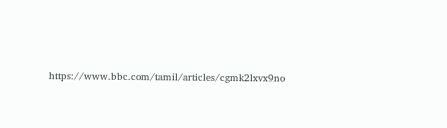https://www.bbc.com/tamil/articles/cgmk2lxvx9no